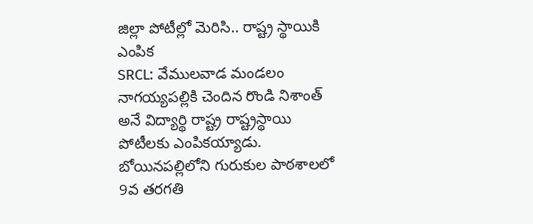జిల్లా పోటీల్లో మెరిసి.. రాష్ట్ర స్థాయికి ఎంపిక
SRCL: వేములవాడ మండలం నాగయ్యపల్లికి చెందిన రొండి నిశాంత్ అనే విద్యార్థి రాష్ట్ర రాష్ట్రస్థాయి పోటీలకు ఎంపికయ్యాడు. బోయినపల్లిలోని గురుకుల పాఠశాలలో 9వ తరగతి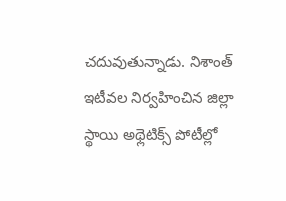చదువుతున్నాడు. నిశాంత్ ఇటీవల నిర్వహించిన జిల్లా స్థాయి అథ్లెటిక్స్ పోటీల్లో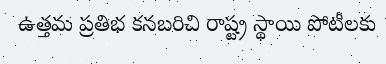ఉత్తమ ప్రతిభ కనబరిచి రాష్ట్ర స్థాయి పోటీలకు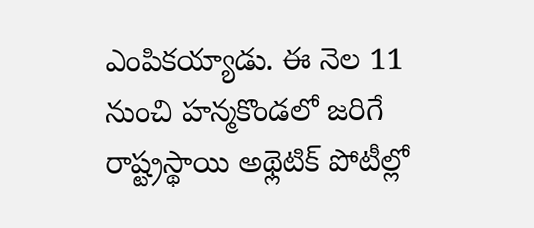ఎంపికయ్యాడు. ఈ నెల 11 నుంచి హన్మకొండలో జరిగే రాష్ట్రస్థాయి అథ్లెటిక్ పోటీల్లో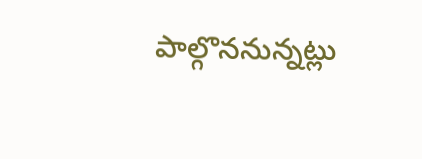పాల్గొననున్నట్లు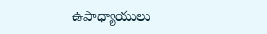ఉపాధ్యాయులు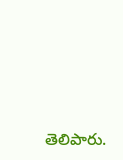తెలిపారు.